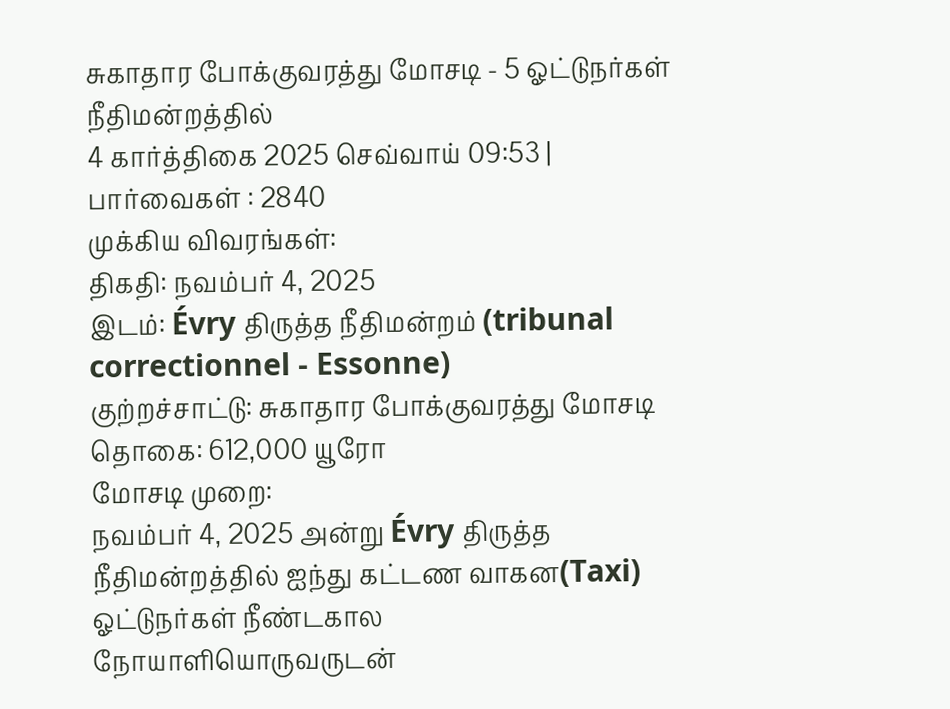சுகாதார போக்குவரத்து மோசடி - 5 ஓட்டுநர்கள் நீதிமன்றத்தில்
4 கார்த்திகை 2025 செவ்வாய் 09:53 | பார்வைகள் : 2840
முக்கிய விவரங்கள்:
திகதி: நவம்பர் 4, 2025
இடம்: Évry திருத்த நீதிமன்றம் (tribunal correctionnel - Essonne)
குற்றச்சாட்டு: சுகாதார போக்குவரத்து மோசடி
தொகை: 612,000 யூரோ
மோசடி முறை:
நவம்பர் 4, 2025 அன்று Évry திருத்த நீதிமன்றத்தில் ஐந்து கட்டண வாகன(Taxi) ஓட்டுநர்கள் நீண்டகால நோயாளியொருவருடன்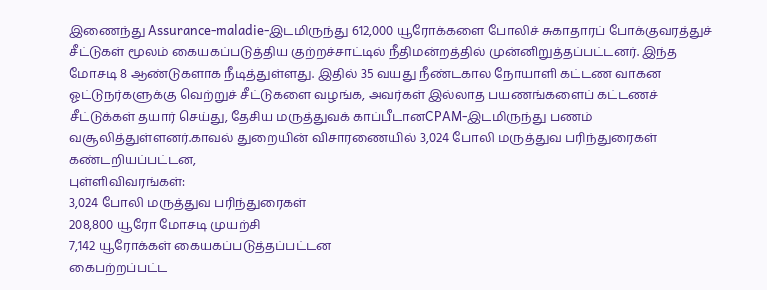இணைந்து Assurance-maladie-இடமிருந்து 612,000 யூரோக்களை போலிச் சுகாதாரப் போக்குவரத்துச் சீட்டுகள் மூலம் கையகப்படுத்திய குற்றச்சாட்டில் நீதிமன்றத்தில் முன்னிறுத்தப்பட்டனர். இந்த மோசடி 8 ஆண்டுகளாக நீடித்துள்ளது. இதில் 35 வயது நீண்டகால நோயாளி கட்டண வாகன ஓட்டுநர்களுக்கு வெற்றுச் சீட்டுகளை வழங்க, அவர்கள் இல்லாத பயணங்களைப் கட்டணச் சீட்டுக்கள் தயார் செய்து, தேசிய மருத்துவக் காப்பீடானCPAM-இடமிருந்து பணம் வசூலித்துள்ளனர்.காவல் துறையின் விசாரணையில் 3,024 போலி மருத்துவ பரிந்துரைகள் கண்டறியப்பட்டன,
புள்ளிவிவரங்கள்:
3,024 போலி மருத்துவ பரிந்துரைகள்
208,800 யூரோ மோசடி முயற்சி
7,142 யூரோக்கள் கையகப்படுத்தப்பட்டன
கைபற்றப்பட்ட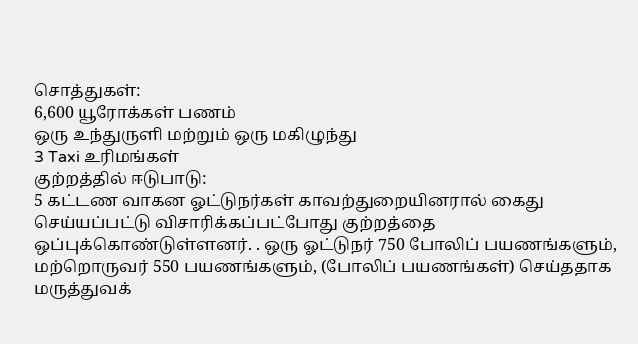சொத்துகள்:
6,600 யூரோக்கள் பணம்
ஒரு உந்துருளி மற்றும் ஒரு மகிழுந்து
3 Taxi உரிமங்கள்
குற்றத்தில் ஈடுபாடு:
5 கட்டண வாகன ஓட்டுநர்கள் காவற்துறையினரால் கைது செய்யப்பட்டு விசாரிக்கப்பட்போது குற்றத்தை ஒப்புக்கொண்டுள்ளனர். . ஒரு ஓட்டுநர் 750 போலிப் பயணங்களும், மற்றொருவர் 550 பயணங்களும், (போலிப் பயணங்கள்) செய்ததாக மருத்துவக்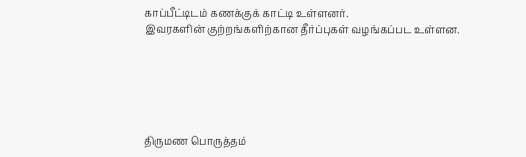காப்பீட்டிடம் கணக்குக் காட்டி உள்ளனர்.
இவரகளின் குற்றங்களிற்கான தீர்ப்புகள் வழங்கப்பட உள்ளன.






திருமண பொருத்தம்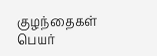குழந்தைகள் பெயர்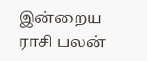இன்றைய ராசி பலன்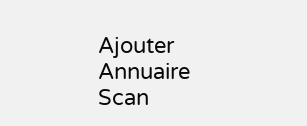Ajouter
Annuaire
Scan